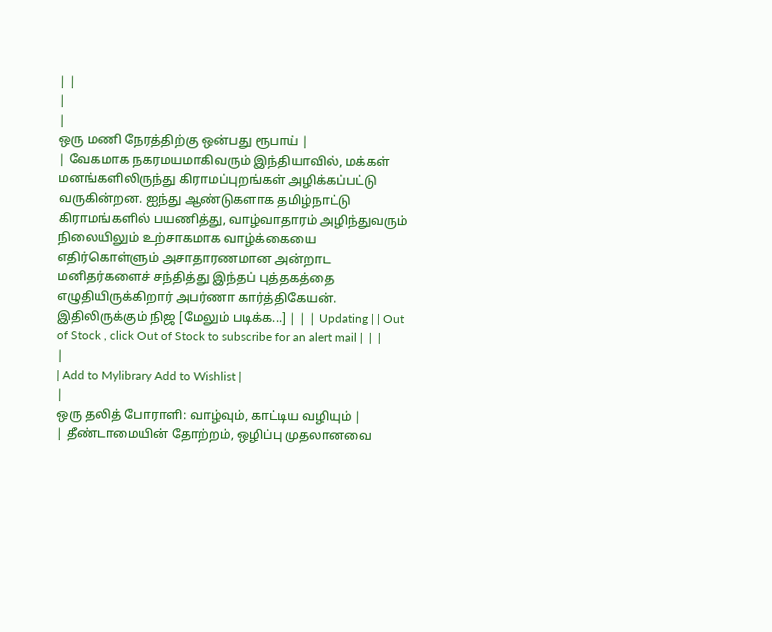| |
|
|
ஒரு மணி நேரத்திற்கு ஒன்பது ரூபாய் |
| வேகமாக நகரமயமாகிவரும் இந்தியாவில், மக்கள் மனங்களிலிருந்து கிராமப்புறங்கள் அழிக்கப்பட்டு வருகின்றன. ஐந்து ஆண்டுகளாக தமிழ்நாட்டு கிராமங்களில் பயணித்து, வாழ்வாதாரம் அழிந்துவரும் நிலையிலும் உற்சாகமாக வாழ்க்கையை எதிர்கொள்ளும் அசாதாரணமான அன்றாட மனிதர்களைச் சந்தித்து இந்தப் புத்தகத்தை எழுதியிருக்கிறார் அபர்ணா கார்த்திகேயன். இதிலிருக்கும் நிஜ [மேலும் படிக்க...] | | | Updating | | Out of Stock , click Out of Stock to subscribe for an alert mail |  |  |
|
| Add to Mylibrary Add to Wishlist |
|
ஒரு தலித் போராளி: வாழ்வும், காட்டிய வழியும் |
| தீண்டாமையின் தோற்றம், ஒழிப்பு முதலானவை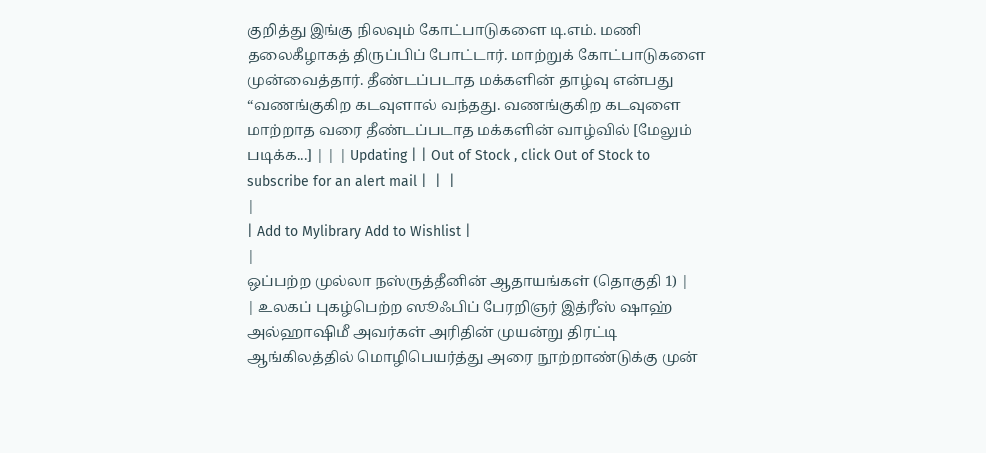குறித்து இங்கு நிலவும் கோட்பாடுகளை டி.எம். மணி தலைகீழாகத் திருப்பிப் போட்டார். மாற்றுக் கோட்பாடுகளை முன்வைத்தார். தீண்டப்படாத மக்களின் தாழ்வு என்பது “வணங்குகிற கடவுளால் வந்தது. வணங்குகிற கடவுளை மாற்றாத வரை தீண்டப்படாத மக்களின் வாழ்வில் [மேலும் படிக்க...] | | | Updating | | Out of Stock , click Out of Stock to subscribe for an alert mail |  |  |
|
| Add to Mylibrary Add to Wishlist |
|
ஒப்பற்ற முல்லா நஸ்ருத்தீனின் ஆதாயங்கள் (தொகுதி 1) |
| உலகப் புகழ்பெற்ற ஸூஃபிப் பேரறிஞர் இத்ரீஸ் ஷாஹ் அல்ஹாஷிமீ அவர்கள் அரிதின் முயன்று திரட்டி ஆங்கிலத்தில் மொழிபெயர்த்து அரை நூற்றாண்டுக்கு முன்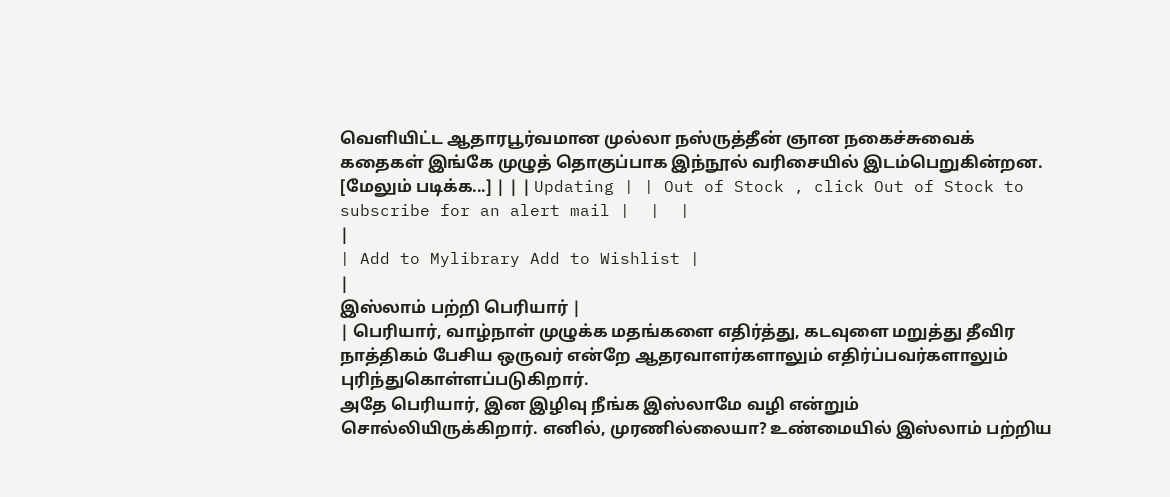வெளியிட்ட ஆதாரபூர்வமான முல்லா நஸ்ருத்தீன் ஞான நகைச்சுவைக் கதைகள் இங்கே முழுத் தொகுப்பாக இந்நூல் வரிசையில் இடம்பெறுகின்றன. [மேலும் படிக்க...] | | | Updating | | Out of Stock , click Out of Stock to subscribe for an alert mail |  |  |
|
| Add to Mylibrary Add to Wishlist |
|
இஸ்லாம் பற்றி பெரியார் |
| பெரியார், வாழ்நாள் முழுக்க மதங்களை எதிர்த்து, கடவுளை மறுத்து தீவிர நாத்திகம் பேசிய ஒருவர் என்றே ஆதரவாளர்களாலும் எதிர்ப்பவர்களாலும் புரிந்துகொள்ளப்படுகிறார்.
அதே பெரியார், இன இழிவு நீங்க இஸ்லாமே வழி என்றும் சொல்லியிருக்கிறார். எனில், முரணில்லையா? உண்மையில் இஸ்லாம் பற்றிய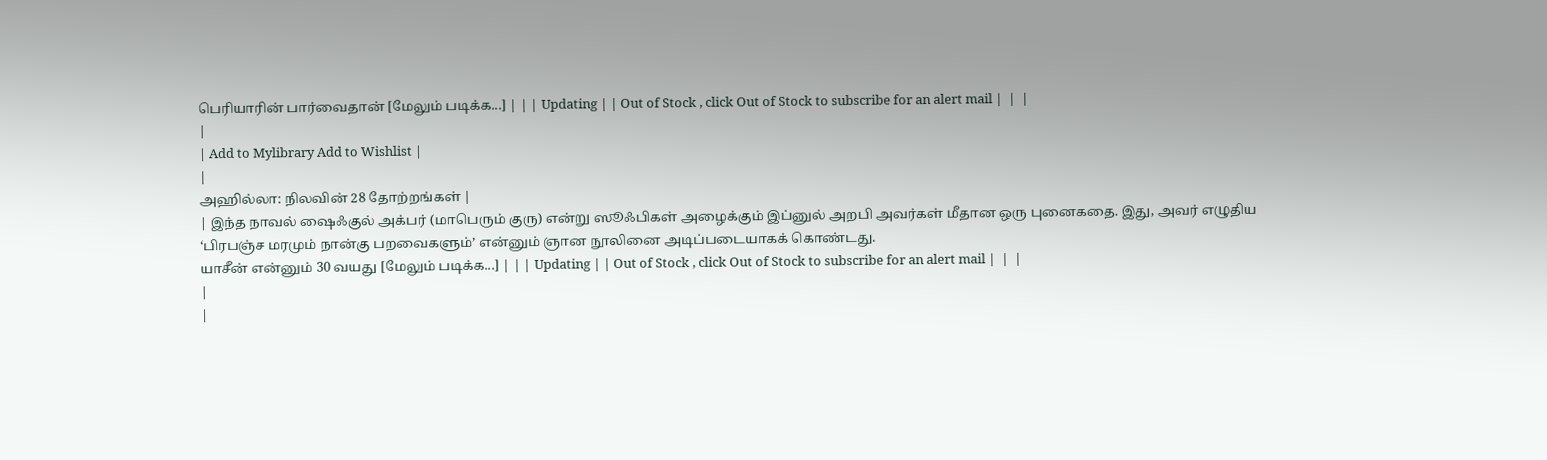பெரியாரின் பார்வைதான் [மேலும் படிக்க...] | | | Updating | | Out of Stock , click Out of Stock to subscribe for an alert mail |  |  |
|
| Add to Mylibrary Add to Wishlist |
|
அஹில்லா: நிலவின் 28 தோற்றங்கள் |
| இந்த நாவல் ஷைஃகுல் அக்பர் (மாபெரும் குரு) என்று ஸூஃபிகள் அழைக்கும் இப்னுல் அறபி அவர்கள் மீதான ஒரு புனைகதை. இது, அவர் எழுதிய ‘பிரபஞ்ச மரமும் நான்கு பறவைகளும்’ என்னும் ஞான நூலினை அடிப்படையாகக் கொண்டது.
யாசீன் என்னும் 30 வயது [மேலும் படிக்க...] | | | Updating | | Out of Stock , click Out of Stock to subscribe for an alert mail |  |  |
|
|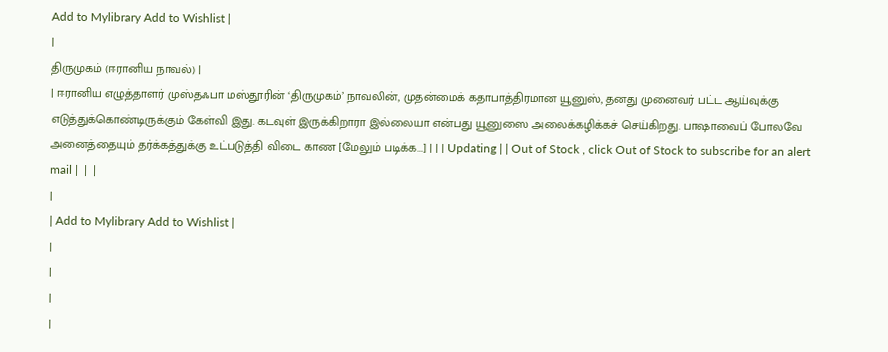Add to Mylibrary Add to Wishlist |
|
திருமுகம் (ஈரானிய நாவல்) |
| ஈரானிய எழுத்தாளர் முஸ்தஃபா மஸ்தூரின் ‘திருமுகம்’ நாவலின், முதன்மைக் கதாபாத்திரமான யூனுஸ், தனது முனைவர் பட்ட ஆய்வுக்கு எடுத்துக்கொண்டிருக்கும் கேள்வி இது. கடவுள் இருக்கிறாரா இல்லையா என்பது யூனுஸை அலைக்கழிக்கச் செய்கிறது. பாஷாவைப் போலவே அனைத்தையும் தர்க்கத்துக்கு உட்படுத்தி விடை காண [மேலும் படிக்க...] | | | Updating | | Out of Stock , click Out of Stock to subscribe for an alert mail |  |  |
|
| Add to Mylibrary Add to Wishlist |
|
|
|
|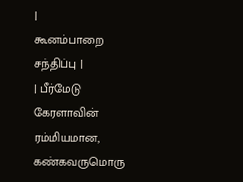|
கூனம்பாறை சந்திப்பு |
| பீர்மேடு கேரளாவின் ரம்மியமான, கண்கவருமொரு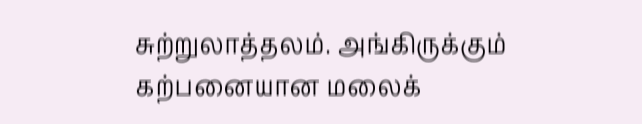சுற்றுலாத்தலம். அங்கிருக்கும்
கற்பனையான மலைக்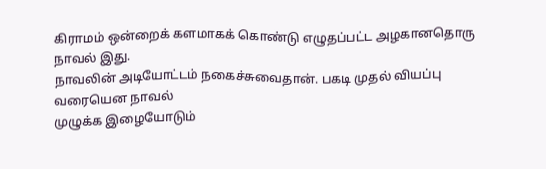கிராமம் ஒன்றைக் களமாகக் கொண்டு எழுதப்பட்ட அழகானதொரு
நாவல் இது.
நாவலின் அடியோட்டம் நகைச்சுவைதான். பகடி முதல் வியப்பு வரையென நாவல்
முழுக்க இழையோடும்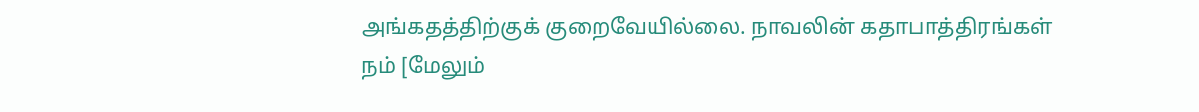அங்கதத்திற்குக் குறைவேயில்லை. நாவலின் கதாபாத்திரங்கள்
நம் [மேலும்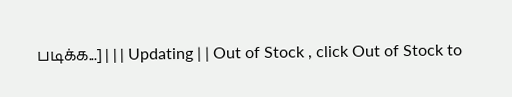படிக்க...] | | | Updating | | Out of Stock , click Out of Stock to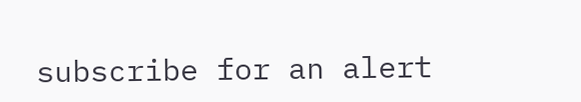subscribe for an alert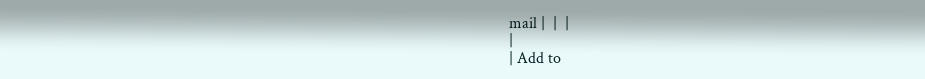mail |  |  |
|
| Add to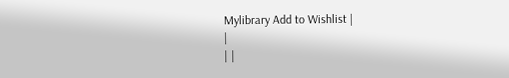Mylibrary Add to Wishlist |
|
| |